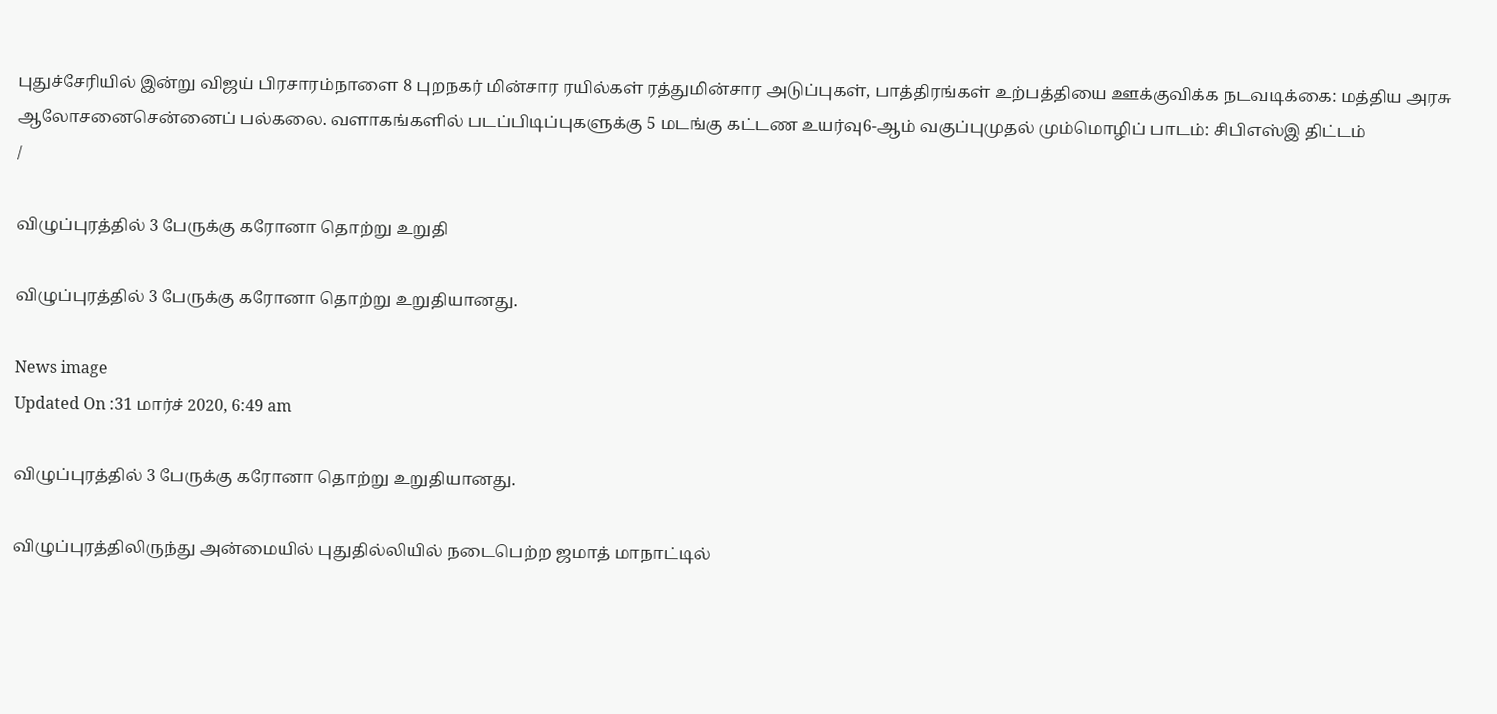புதுச்சேரியில் இன்று விஜய் பிரசாரம்நாளை 8 புறநகர் மின்சார ரயில்கள் ரத்துமின்சார அடுப்புகள், பாத்திரங்கள் உற்பத்தியை ஊக்குவிக்க நடவடிக்கை: மத்திய அரசு ஆலோசனைசென்னைப் பல்கலை. வளாகங்களில் படப்பிடிப்புகளுக்கு 5 மடங்கு கட்டண உயர்வு6-ஆம் வகுப்புமுதல் மும்மொழிப் பாடம்: சிபிஎஸ்இ திட்டம்
/

விழுப்புரத்தில் 3 பேருக்கு கரோனா தொற்று உறுதி

விழுப்புரத்தில் 3 பேருக்கு கரோனா தொற்று உறுதியானது.

News image
Updated On :31 மார்ச் 2020, 6:49 am

விழுப்புரத்தில் 3 பேருக்கு கரோனா தொற்று உறுதியானது.

விழுப்புரத்திலிருந்து அன்மையில் புதுதில்லியில் நடைபெற்ற ஜமாத் மாநாட்டில்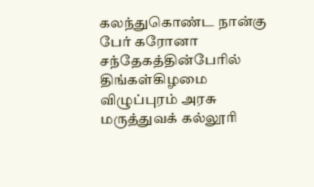கலந்துகொண்ட நான்கு பேர் கரோனா சந்தேகத்தின்பேரில் திங்கள்கிழமை விழுப்புரம் அரசு மருத்துவக் கல்லூரி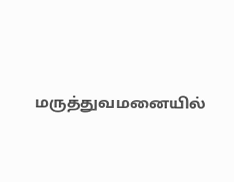மருத்துவமனையில்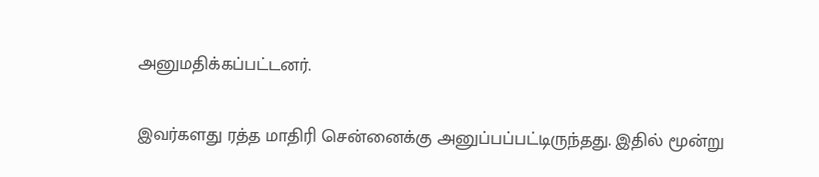அனுமதிக்கப்பட்டனர்.

இவர்களது ரத்த மாதிரி சென்னைக்கு அனுப்பப்பட்டிருந்தது. இதில் மூன்று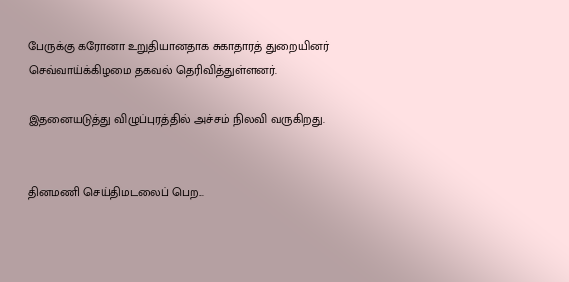பேருக்கு கரோனா உறுதியானதாக சுகாதாரத் துறையினர் செவ்வாய்க்கிழமை தகவல் தெரிவித்துள்ளனர்.

இதனையடுத்து விழுப்புரத்தில் அச்சம் நிலவி வருகிறது.


தினமணி செய்திமடலைப் பெற...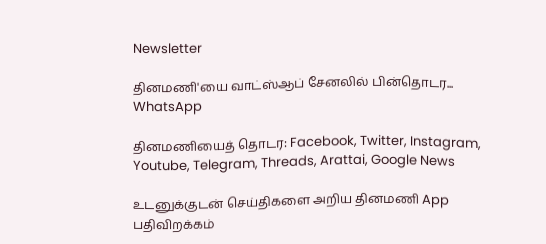Newsletter

தினமணி'யை வாட்ஸ்ஆப் சேனலில் பின்தொடர... WhatsApp

தினமணியைத் தொடர: Facebook, Twitter, Instagram, Youtube, Telegram, Threads, Arattai, Google News

உடனுக்குடன் செய்திகளை அறிய தினமணி App பதிவிறக்கம்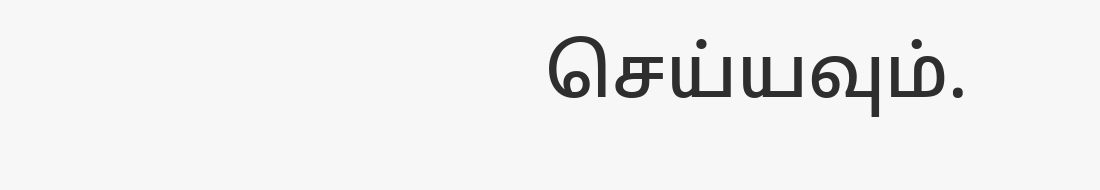செய்யவும்.